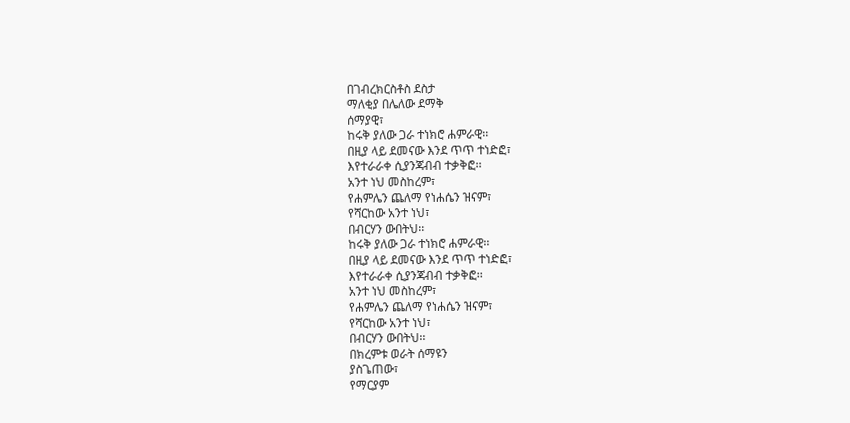በገብረክርስቶስ ደስታ
ማለቂያ በሌለው ደማቅ
ሰማያዊ፣
ከሩቅ ያለው ጋራ ተነክሮ ሐምራዊ፡፡
በዚያ ላይ ደመናው እንደ ጥጥ ተነድፎ፣
እየተራራቀ ሲያንጃብብ ተቃቅፎ፡፡
አንተ ነህ መስከረም፣
የሐምሌን ጨለማ የነሐሴን ዝናም፣
የሻርከው አንተ ነህ፣
በብርሃን ውበትህ፡፡
ከሩቅ ያለው ጋራ ተነክሮ ሐምራዊ፡፡
በዚያ ላይ ደመናው እንደ ጥጥ ተነድፎ፣
እየተራራቀ ሲያንጃብብ ተቃቅፎ፡፡
አንተ ነህ መስከረም፣
የሐምሌን ጨለማ የነሐሴን ዝናም፣
የሻርከው አንተ ነህ፣
በብርሃን ውበትህ፡፡
በክረምቱ ወራት ሰማዩን
ያስጌጠው፣
የማርያም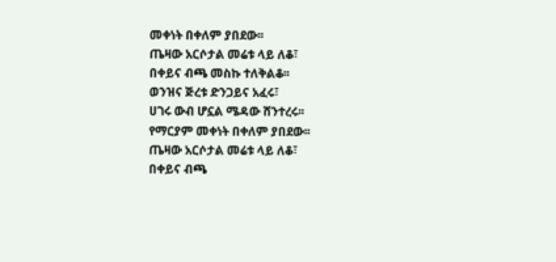መቀነት በቀለም ያበደው፡፡
ጤዛው አርሶታል መሬቱ ላይ ለቆ፣
በቀይና ብጫ መስኩ ተለቅልቆ፡፡
ወንዝና ጅረቱ ድንጋይና አፈሩ፣
ሀገሩ ውብ ሆኗል ሜዳው ሸንተረሩ፡፡
የማርያም መቀነት በቀለም ያበደው፡፡
ጤዛው አርሶታል መሬቱ ላይ ለቆ፣
በቀይና ብጫ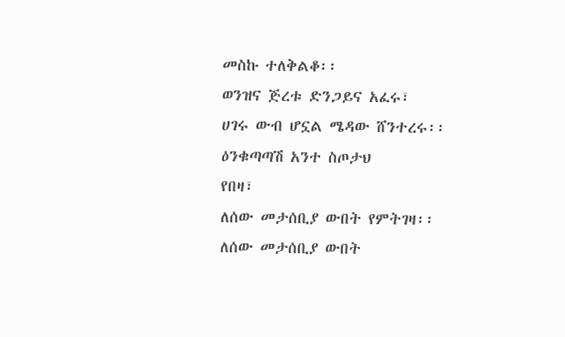መስኩ ተለቅልቆ፡፡
ወንዝና ጅረቱ ድንጋይና አፈሩ፣
ሀገሩ ውብ ሆኗል ሜዳው ሸንተረሩ፡፡
ዕንቁጣጣሽ አንተ ስጦታህ
የበዛ፣
ለሰው መታሰቢያ ውበት የምትገዛ፡፡
ለሰው መታሰቢያ ውበት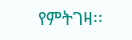የምትገዛ፡፡